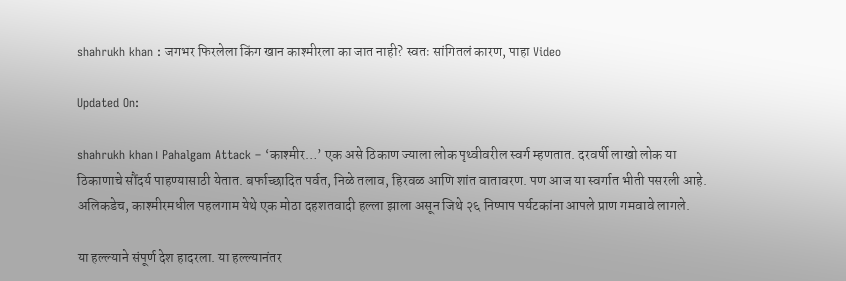shahrukh khan : जगभर फिरलेला किंग खान काश्मीरला का जात नाही? स्वतः सांगितलं कारण, पाहा Video

Updated On:

shahrukh khan। Pahalgam Attack – ‘काश्मीर…’ एक असे ठिकाण ज्याला लोक पृथ्वीवरील स्वर्ग म्हणतात. दरवर्षी लाखो लोक या ठिकाणाचे सौंदर्य पाहण्यासाठी येतात. बर्फाच्छादित पर्वत, निळे तलाव, हिरवळ आणि शांत वातावरण. पण आज या स्वर्गात भीती पसरली आहे. अलिकडेच, काश्मीरमधील पहलगाम येथे एक मोठा दहशतवादी हल्ला झाला असून जिथे २६ निष्पाप पर्यटकांना आपले प्राण गमवावे लागले.

या हल्ल्याने संपूर्ण देश हादरला. या हल्ल्यानंतर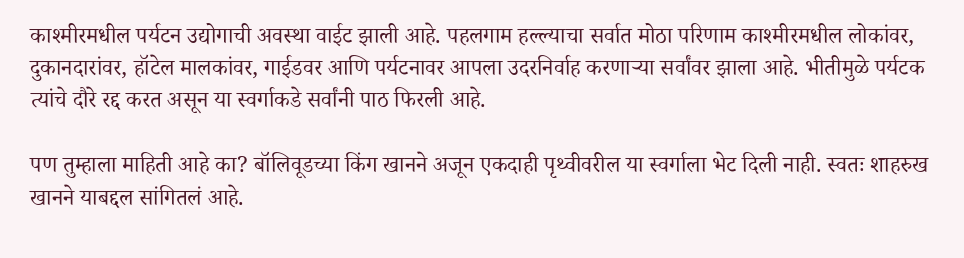काश्मीरमधील पर्यटन उद्योगाची अवस्था वाईट झाली आहे. पहलगाम हल्ल्याचा सर्वात मोठा परिणाम काश्मीरमधील लोकांवर, दुकानदारांवर, हॉटेल मालकांवर, गाईडवर आणि पर्यटनावर आपला उदरनिर्वाह करणाऱ्या सर्वांवर झाला आहे. भीतीमुळे पर्यटक त्यांचे दौरे रद्द करत असून या स्वर्गाकडे सर्वांनी पाठ फिरली आहे.

पण तुम्हाला माहिती आहे का? बॉलिवूडच्या किंग खानने अजून एकदाही पृथ्वीवरील या स्वर्गाला भेट दिली नाही. स्वतः शाहरुख खानने याबद्दल सांगितलं आहे.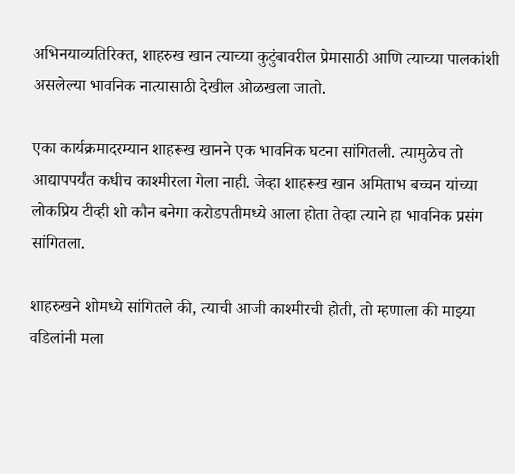अभिनयाव्यतिरिक्त, शाहरुख खान त्याच्या कुटुंबावरील प्रेमासाठी आणि त्याच्या पालकांशी असलेल्या भावनिक नात्यासाठी देखील ओळखला जातो.

एका कार्यक्रमादरम्यान शाहरूख खानने एक भावनिक घटना सांगितली. त्यामुळेच तो आद्यापपर्यंत कधीच काश्मीरला गेला नाही. जेव्हा शाहरूख खान अमिताभ बच्चन यांच्या लोकप्रिय टीव्ही शो कौन बनेगा करोडपतीमध्ये आला होता तेव्हा त्याने हा भावनिक प्रसंग सांगितला.

शाहरुखने शोमध्ये सांगितले की, त्याची आजी काश्मीरची होती, तो म्हणाला की माझ्या वडिलांनी मला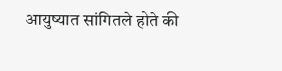आयुष्यात सांगितले होते की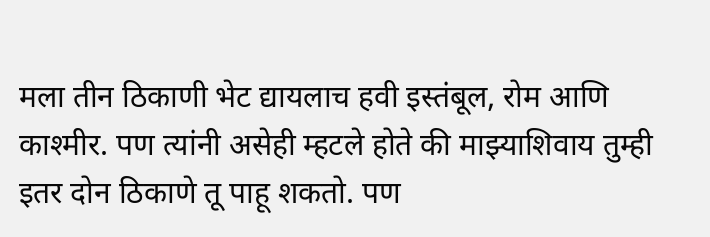मला तीन ठिकाणी भेट द्यायलाच हवी इस्तंबूल, रोम आणि काश्मीर. पण त्यांनी असेही म्हटले होते की माझ्याशिवाय तुम्ही इतर दोन ठिकाणे तू पाहू शकतो. पण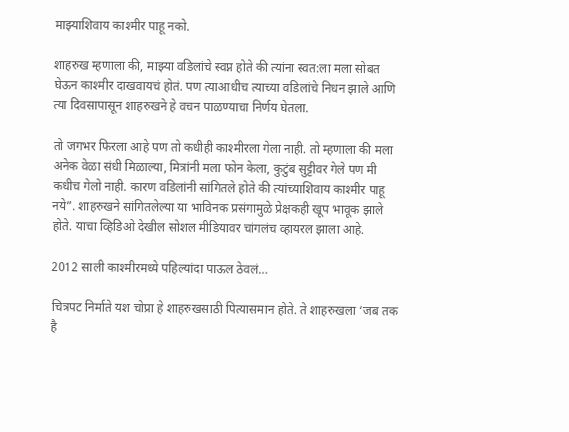माझ्याशिवाय काश्मीर पाहू नको.

शाहरुख म्हणाला की, माझ्या वडिलांचे स्वप्न होते की त्यांना स्वत:ला मला सोबत घेऊन काश्मीर दाखवायचं होतं. पण त्याआधीच त्याच्या वडिलांचे निधन झाले आणि त्या दिवसापासून शाहरुखने हे वचन पाळण्याचा निर्णय घेतला.

तो जगभर फिरला आहे पण तो कधीही काश्मीरला गेला नाही. तो म्हणाला की मला अनेक वेळा संधी मिळाल्या, मित्रांनी मला फोन केला, कुटुंब सुट्टीवर गेले पण मी कधीच गेलो नाही. कारण वडिलांनी सांगितले होते की त्यांच्याशिवाय काश्मीर पाहू नये”. शाहरुखने सांगितलेल्या या भाविनक प्रसंगामुळे प्रेक्षकही खूप भावूक झाले होते. याचा व्हिडिओ देखील सोशल मीडियावर चांगलंच व्हायरल झाला आहे.

2012 साली काश्मीरमध्ये पहिल्यांदा पाऊल ठेवलं…

चित्रपट निर्माते यश चोप्रा हे शाहरुखसाठी पित्यासमान होते. ते शाहरुखला ‘जब तक है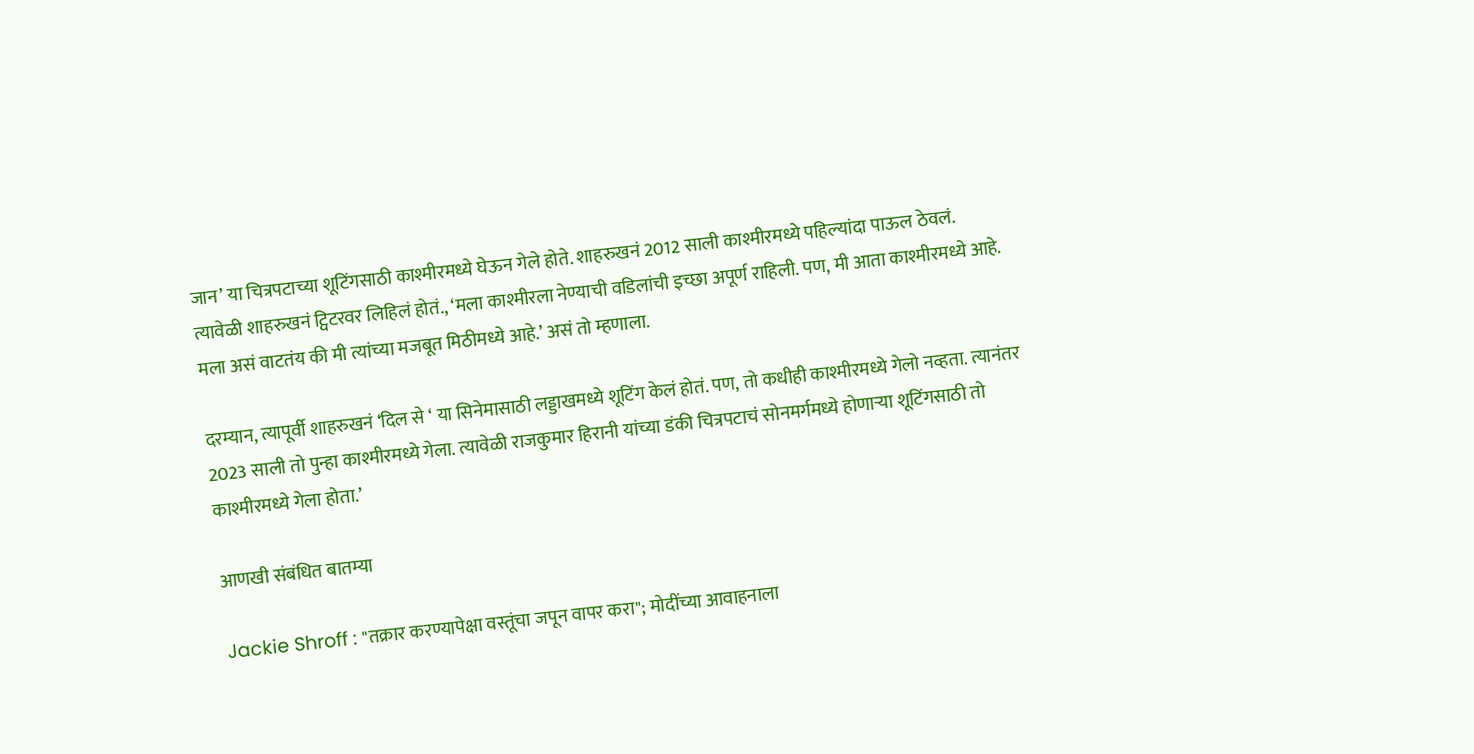जान’ या चित्रपटाच्या शूटिंगसाठी काश्मीरमध्ये घेऊन गेले होते. शाहरुखनं 2012 साली काश्मीरमध्ये पहिल्यांदा पाऊल ठेवलं. त्यावेळी शाहरुखनं ट्विटरवर लिहिलं होतं., ‘मला काश्मीरला नेण्याची वडिलांची इच्छा अपूर्ण राहिली. पण, मी आता काश्मीरमध्ये आहे. मला असं वाटतंय की मी त्यांच्या मजबूत मिठीमध्ये आहे.’ असं तो म्हणाला.

दरम्यान, त्यापूर्वी शाहरुखनं ‘दिल से ‘ या सिनेमासाठी लड्डाखमध्ये शूटिंग केलं होतं. पण, तो कधीही काश्मीरमध्ये गेलो नव्हता. त्यानंतर 2023 साली तो पुन्हा काश्मीरमध्ये गेला. त्यावेळी राजकुमार हिरानी यांच्या डंकी चित्रपटाचं सोनमर्गमध्ये होणाऱ्या शूटिंगसाठी तो काश्मीरमध्ये गेला होता.’

आणखी संबंधित बातम्या

Jackie Shroff : "तक्रार करण्यापेक्षा वस्तूंचा जपून वापर करा"; मोदींच्या आवाहनाला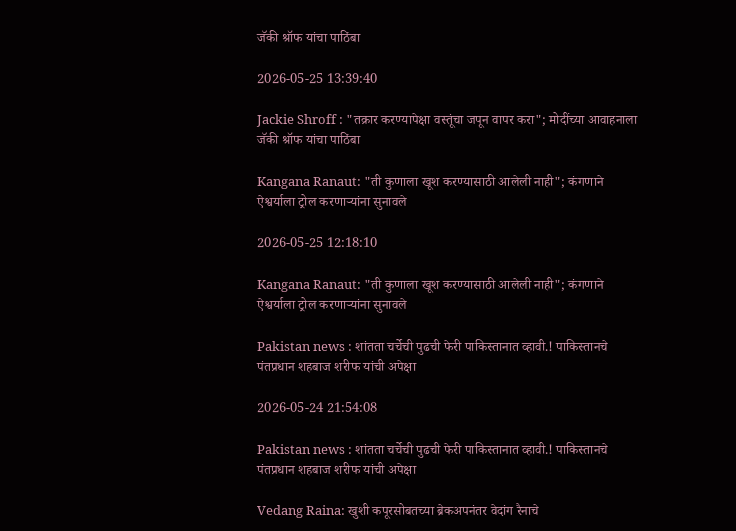जॅकी श्रॉफ यांचा पाठिंबा

2026-05-25 13:39:40

Jackie Shroff : "तक्रार करण्यापेक्षा वस्तूंचा जपून वापर करा"; मोदींच्या आवाहनाला जॅकी श्रॉफ यांचा पाठिंबा

Kangana Ranaut: "ती कुणाला खूश करण्यासाठी आलेली नाही"; कंगणाने ऐश्वर्याला ट्रोल करणाऱ्यांना सुनावले

2026-05-25 12:18:10

Kangana Ranaut: "ती कुणाला खूश करण्यासाठी आलेली नाही"; कंगणाने ऐश्वर्याला ट्रोल करणाऱ्यांना सुनावले

Pakistan news : शांतता चर्चेची पुढची फेरी पाकिस्तानात व्हावी.! पाकिस्तानचे पंतप्रधान शहबाज शरीफ यांची अपेक्षा

2026-05-24 21:54:08

Pakistan news : शांतता चर्चेची पुढची फेरी पाकिस्तानात व्हावी.! पाकिस्तानचे पंतप्रधान शहबाज शरीफ यांची अपेक्षा

Vedang Raina: खुशी कपूरसोबतच्या ब्रेकअपनंतर वेदांग रैनाचे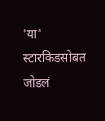'या' स्टारकिडसोबत जोडलं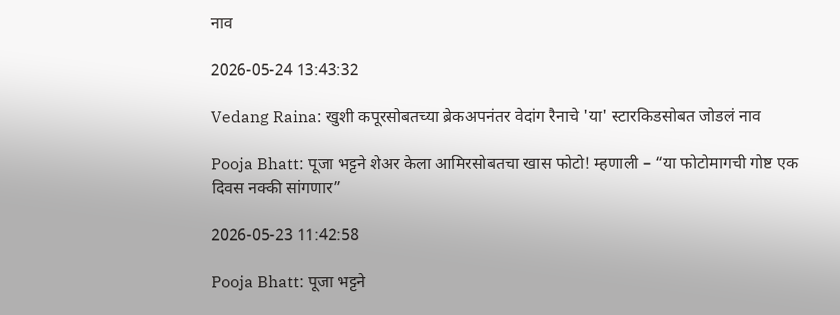नाव

2026-05-24 13:43:32

Vedang Raina: खुशी कपूरसोबतच्या ब्रेकअपनंतर वेदांग रैनाचे 'या' स्टारकिडसोबत जोडलं नाव

Pooja Bhatt: पूजा भट्टने शेअर केला आमिरसोबतचा खास फोटो! म्हणाली – “या फोटोमागची गोष्ट एक दिवस नक्की सांगणार”

2026-05-23 11:42:58

Pooja Bhatt: पूजा भट्टने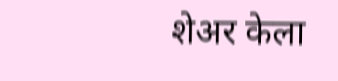शेअर केला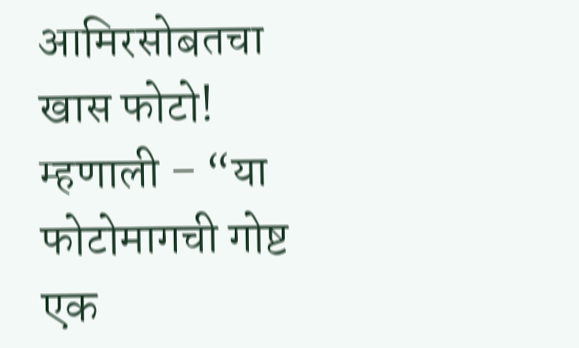आमिरसोबतचा खास फोटो! म्हणाली – “या फोटोमागची गोष्ट एक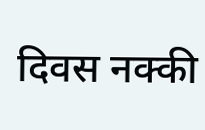दिवस नक्की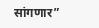सांगणार”